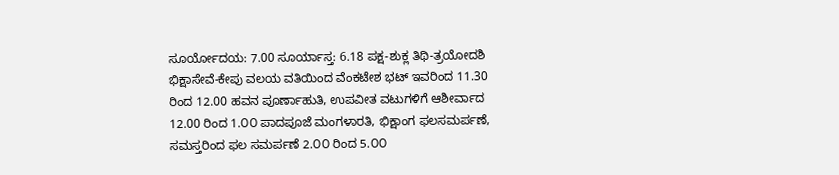ಸೂರ್ಯೋದಯ: 7.00 ಸೂರ್ಯಾಸ್ತ: 6.18 ಪಕ್ಷ-ಶುಕ್ಲ ತಿಥಿ-ತ್ರಯೋದಶಿ ಭಿಕ್ಷಾಸೇವೆ-ಕೇಪು ವಲಯ ವತಿಯಿಂದ ವೆಂಕಟೇಶ ಭಟ್ ಇವರಿಂದ 11.30 ರಿಂದ 12.00 ಹವನ ಪೂರ್ಣಾಹುತಿ, ಉಪವೀತ ವಟುಗಳಿಗೆ ಆಶೀರ್ವಾದ 12.00 ರಿಂದ 1.೦೦ ಪಾದಪೂಜೆ ಮಂಗಳಾರತಿ, ಭಿಕ್ಷಾಂಗ ಫಲಸಮರ್ಪಣೆ, ಸಮಸ್ತರಿಂದ ಫಲ ಸಮರ್ಪಣೆ 2.೦೦ ರಿಂದ 5.೦೦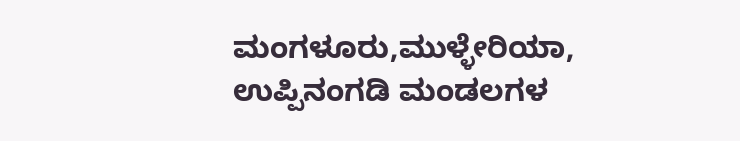ಮಂಗಳೂರು,ಮುಳ್ಳೇರಿಯಾ, ಉಪ್ಪಿನಂಗಡಿ ಮಂಡಲಗಳ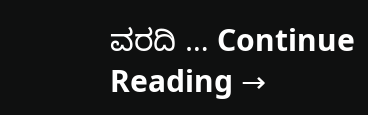ವರದಿ … Continue Reading →